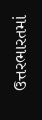ઉત્તરભારતમાં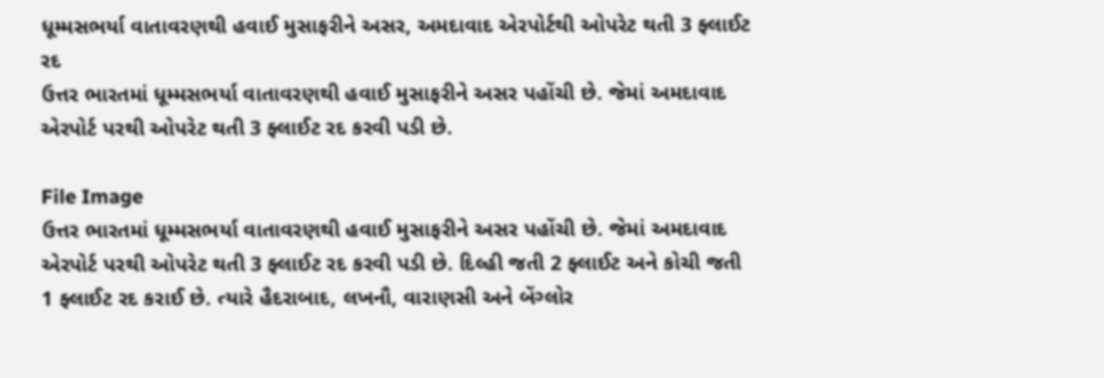ધૂમ્મસભર્યા વાતાવરણથી હવાઈ મુસાફરીને અસર, અમદાવાદ એરપોર્ટથી ઓપરેટ થતી 3 ફ્લાઈટ રદ
ઉત્તર ભારતમાં ધૂમ્મસભર્યા વાતાવરણથી હવાઈ મુસાફરીને અસર પહોંચી છે. જેમાં અમદાવાદ એરપોર્ટ પરથી ઓપરેટ થતી 3 ફ્લાઈટ રદ કરવી પડી છે.

File Image
ઉત્તર ભારતમાં ધૂમ્મસભર્યા વાતાવરણથી હવાઈ મુસાફરીને અસર પહોંચી છે. જેમાં અમદાવાદ એરપોર્ટ પરથી ઓપરેટ થતી 3 ફ્લાઈટ રદ કરવી પડી છે. દિલ્હી જતી 2 ફ્લાઈટ અને કોચી જતી 1 ફ્લાઈટ રદ કરાઈ છે. ત્યારે હૈદરાબાદ, લખનૌ, વારાણસી અને બેંગ્લોર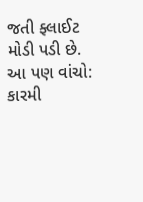જતી ફ્લાઈટ મોડી પડી છે.
આ પણ વાંચો: કારમી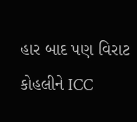હાર બાદ પણ વિરાટ કોહલીને ICC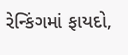રેન્કિંગમાં ફાયદો,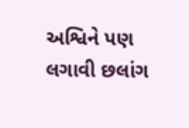અશ્વિને પણ લગાવી છલાંગ